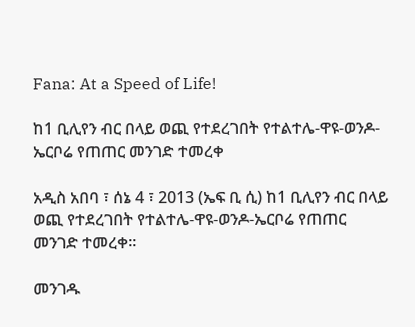Fana: At a Speed of Life!

ከ1 ቢሊየን ብር በላይ ወጪ የተደረገበት የተልተሌ-ዋዩ-ወንዶ-ኤርቦሬ የጠጠር መንገድ ተመረቀ

አዲስ አበባ ፣ ሰኔ 4 ፣ 2013 (ኤፍ ቢ ሲ) ከ1 ቢሊየን ብር በላይ ወጪ የተደረገበት የተልተሌ-ዋዩ-ወንዶ-ኤርቦሬ የጠጠር መንገድ ተመረቀ፡፡

መንገዱ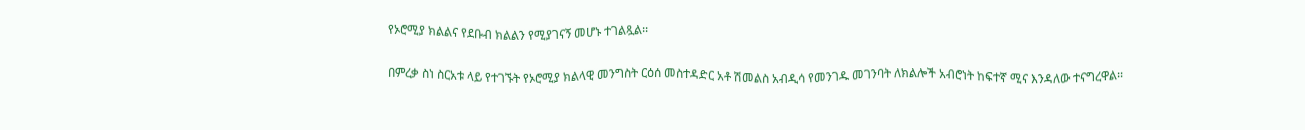የኦሮሚያ ክልልና የደቡብ ክልልን የሚያገናኝ መሆኑ ተገልጿል፡፡

በምረቃ ስነ ስርአቱ ላይ የተገኙት የኦሮሚያ ክልላዊ መንግስት ርዕሰ መስተዳድር አቶ ሽመልስ አብዲሳ የመንገዱ መገንባት ለክልሎች አብሮነት ከፍተኛ ሚና እንዳለው ተናግረዋል፡፡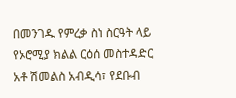በመንገዱ የምረቃ ስነ ስርዓት ላይ የኦሮሚያ ክልል ርዕሰ መስተዳድር አቶ ሽመልስ አብዲሳ፣ የደቡብ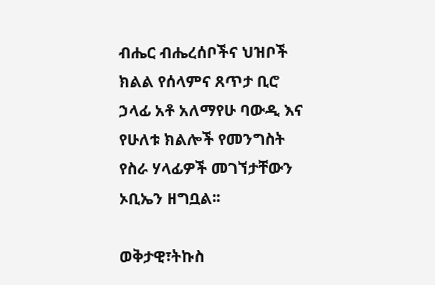ብሔር ብሔረሰቦችና ህዝቦች ክልል የሰላምና ጸጥታ ቢሮ ኃላፊ አቶ አለማየሁ ባውዲ እና የሁለቱ ክልሎች የመንግስት የስራ ሃላፊዎች መገኘታቸውን ኦቢኤን ዘግቧል፡፡

ወቅታዊ፣ትኩስ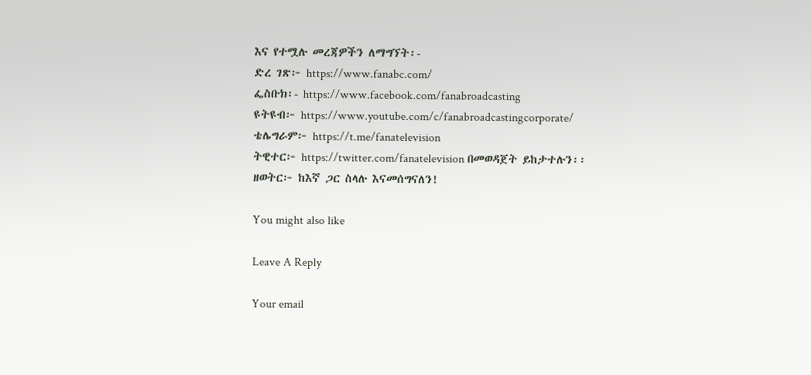እና የተሟሉ መረጃዎችን ለማግኘት፡-
ድረ ገጽ፦ https://www.fanabc.com/
ፌስቡክ፡- https://www.facebook.com/fanabroadcasting
ዩትዩብ፦ https://www.youtube.com/c/fanabroadcastingcorporate/
ቴሌግራም፦ https://t.me/fanatelevision
ትዊተር፦ https://twitter.com/fanatelevision በመወዳጀት ይከታተሉን፡፡
ዘወትር፦ ከእኛ ጋር ስላሉ እናመሰግናለን!

You might also like

Leave A Reply

Your email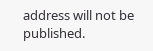address will not be published.